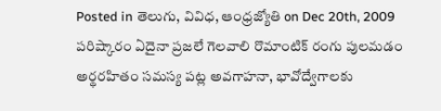Posted in తెలుగు, వివిధ, ఆంధ్రజ్యోతి on Dec 20th, 2009
పరిష్కారం ఏదైనా ప్రజలే గెలవాలి రొమాంటిక్ రంగు పులమడం అర్థరహితం సమస్య పట్ల అవగాహనా, భావోద్వేగాలకు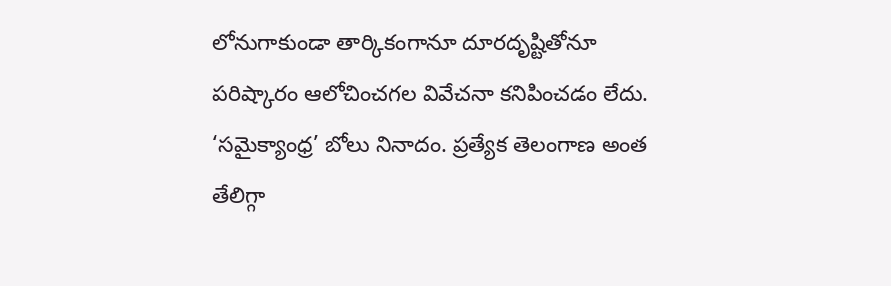లోనుగాకుండా తార్కికంగానూ దూరదృష్టితోనూ పరిష్కారం ఆలోచించగల వివేచనా కనిపించడం లేదు. ‘సమైక్యాంధ్ర’ బోలు నినాదం. ప్రత్యేక తెలంగాణ అంత తేలిగ్గా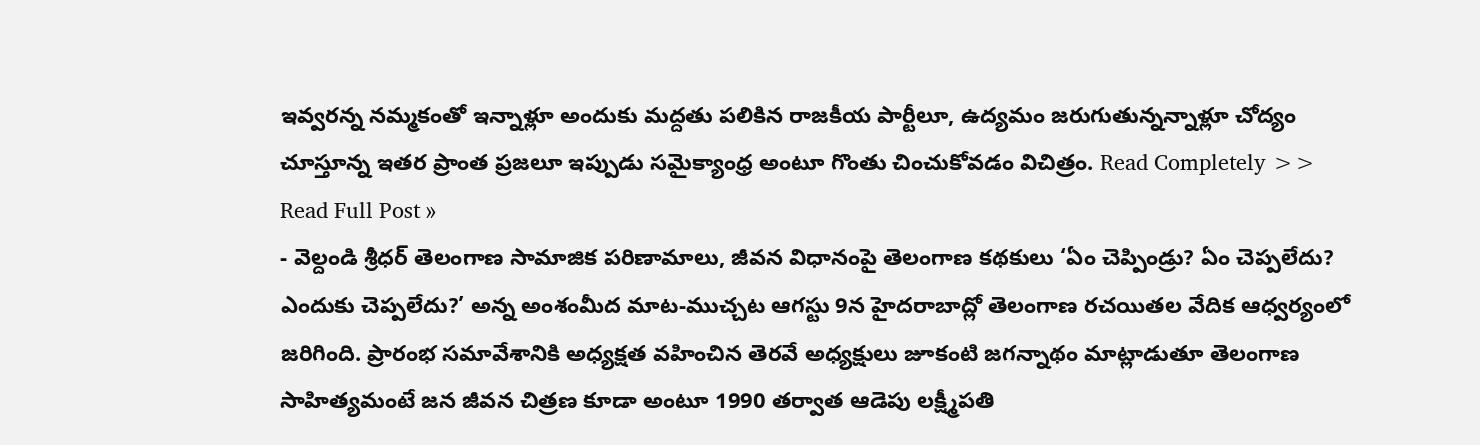ఇవ్వరన్న నమ్మకంతో ఇన్నాళ్లూ అందుకు మద్దతు పలికిన రాజకీయ పార్టీలూ, ఉద్యమం జరుగుతున్నన్నాళ్లూ చోద్యం చూస్తూన్న ఇతర ప్రాంత ప్రజలూ ఇప్పుడు సమైక్యాంధ్ర అంటూ గొంతు చించుకోవడం విచిత్రం. Read Completely >>
Read Full Post »
- వెల్దండి శ్రీధర్ తెలంగాణ సామాజిక పరిణామాలు, జీవన విధానంపై తెలంగాణ కథకులు ‘ఏం చెప్పిండ్రు? ఏం చెప్పలేదు? ఎందుకు చెప్పలేదు?’ అన్న అంశంమీద మాట-ముచ్చట ఆగస్టు 9న హైదరాబాద్లో తెలంగాణ రచయితల వేదిక ఆధ్వర్యంలో జరిగింది. ప్రారంభ సమావేశానికి అధ్యక్షత వహించిన తెరవే అధ్యక్షులు జూకంటి జగన్నాథం మాట్లాడుతూ తెలంగాణ సాహిత్యమంటే జన జీవన చిత్రణ కూడా అంటూ 1990 తర్వాత ఆడెపు లక్ష్మీపతి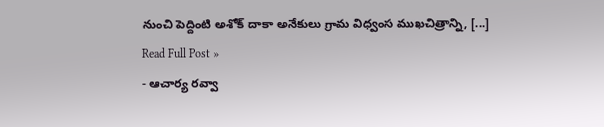నుంచి పెద్దింటి అశోక్ దాకా అనేకులు గ్రామ విధ్వంస ముఖచిత్రాన్ని, [...]
Read Full Post »
- ఆచార్య రవ్వా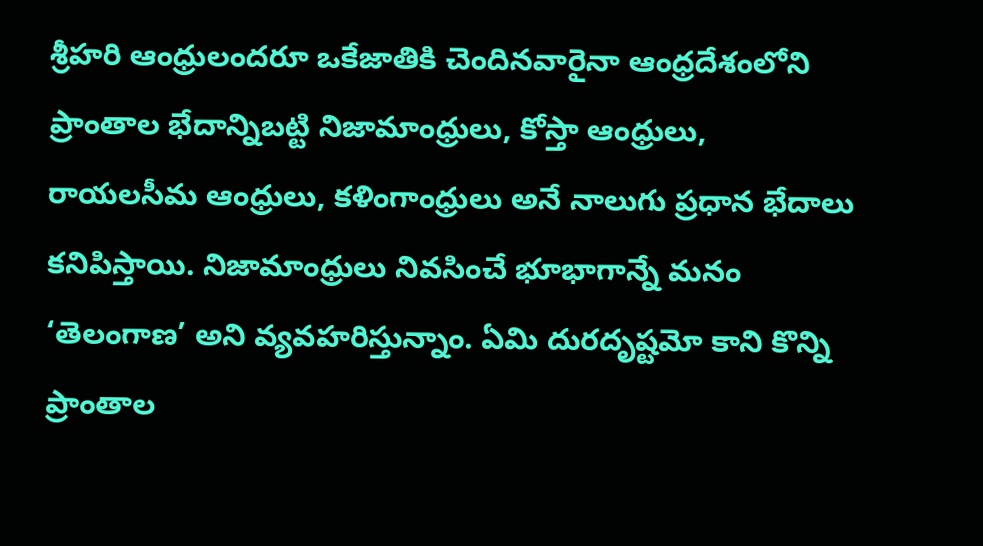శ్రీహరి ఆంధ్రులందరూ ఒకేజాతికి చెందినవారైనా ఆంధ్రదేశంలోని ప్రాంతాల భేదాన్నిబట్టి నిజామాంధ్రులు, కోస్తా ఆంధ్రులు, రాయలసీమ ఆంధ్రులు, కళింగాంధ్రులు అనే నాలుగు ప్రధాన భేదాలు కనిపిస్తాయి. నిజామాంధ్రులు నివసించే భూభాగాన్నే మనం ‘తెలంగాణ’ అని వ్యవహరిస్తున్నాం. ఏమి దురదృష్టమో కాని కొన్ని ప్రాంతాల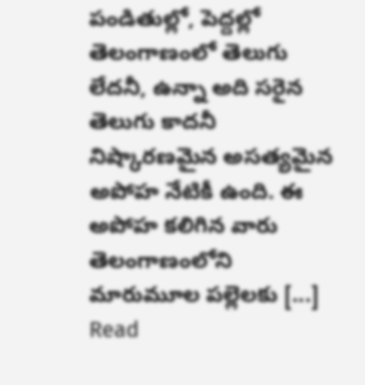పండితుల్లో, పెద్దల్లో తెలంగాణంలో తెలుగు లేదనీ, ఉన్నా అది సరైన తెలుగు కాదనీ నిష్కారణమైన అసత్యమైన అపోహ నేటికీ ఉంది. ఈ అపోహ కలిగిన వారు తెలంగాణంలోని మారుమూల పల్లెలకు [...]
Read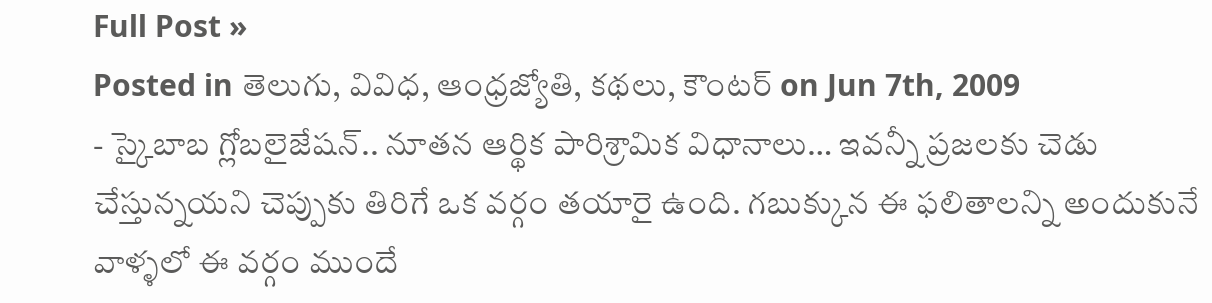Full Post »
Posted in తెలుగు, వివిధ, ఆంధ్రజ్యోతి, కథలు, కౌంటర్ on Jun 7th, 2009
- స్కైబాబ గ్లోబలైజేషన్.. నూతన ఆర్థిక పారిశ్రామిక విధానాలు… ఇవన్నీ ప్రజలకు చెడు చేస్తున్నయని చెప్పుకు తిరిగే ఒక వర్గం తయారై ఉంది. గబుక్కున ఈ ఫలితాలన్ని అందుకునే వాళ్ళలో ఈ వర్గం ముందే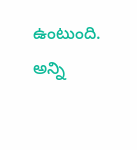ఉంటుంది. అన్ని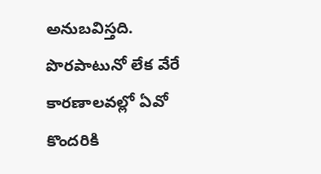అనుబవిస్తది. పొరపాటునో లేక వేరే కారణాలవల్లో ఏవో కొందరికి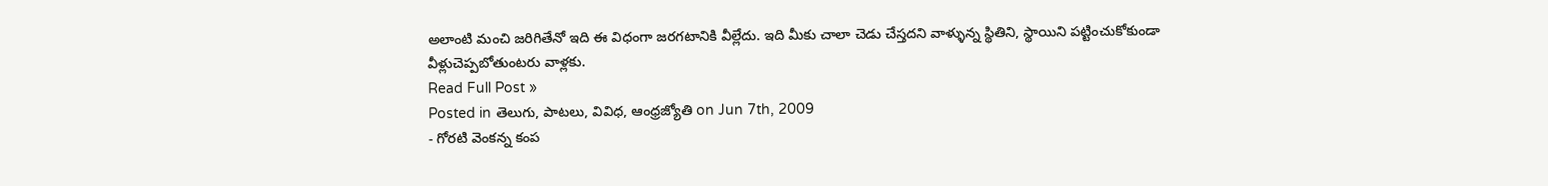అలాంటి మంచి జరిగితేనో ఇది ఈ విధంగా జరగటానికి వీల్లేదు. ఇది మీకు చాలా చెడు చేస్తదని వాళ్ళున్న స్థితిని, స్థాయిని పట్టించుకోకుండా వీళ్లుచెప్పబోతుంటరు వాళ్లకు.
Read Full Post »
Posted in తెలుగు, పాటలు, వివిధ, ఆంధ్రజ్యోతి on Jun 7th, 2009
- గోరటి వెంకన్న కంప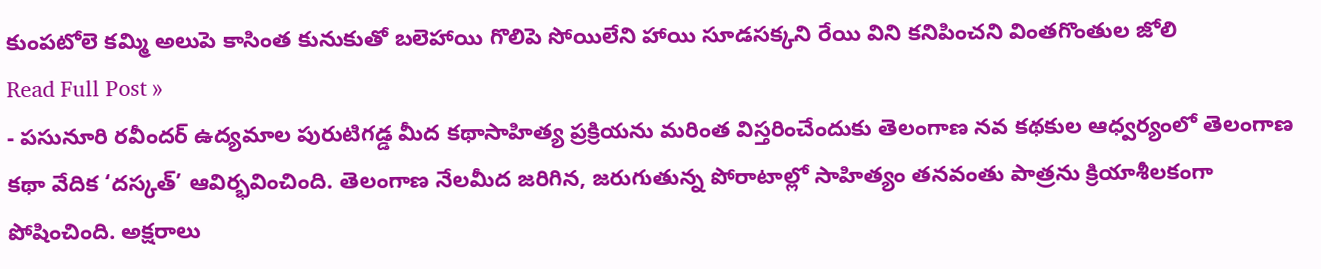కుంపటోలె కమ్మి అలుపె కాసింత కునుకుతో బలెహాయి గొలిపె సోయిలేని హాయి సూడసక్కని రేయి విని కనిపించని వింతగొంతుల జోలి
Read Full Post »
- పసునూరి రవీందర్ ఉద్యమాల పురుటిగడ్డ మీద కథాసాహిత్య ప్రక్రియను మరింత విస్తరించేందుకు తెలంగాణ నవ కథకుల ఆధ్వర్యంలో తెలంగాణ కథా వేదిక ‘దస్కత్’ ఆవిర్భవించింది. తెలంగాణ నేలమీద జరిగిన, జరుగుతున్న పోరాటాల్లో సాహిత్యం తనవంతు పాత్రను క్రియాశీలకంగా పోషించింది. అక్షరాలు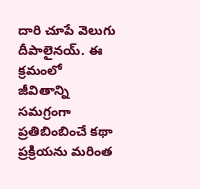దారి చూపే వెలుగు దీపాలైనయ్. ఈ క్రమంలో జీవితాన్ని సమగ్రంగా ప్రతిబింబించే కథా ప్రక్రియను మరింత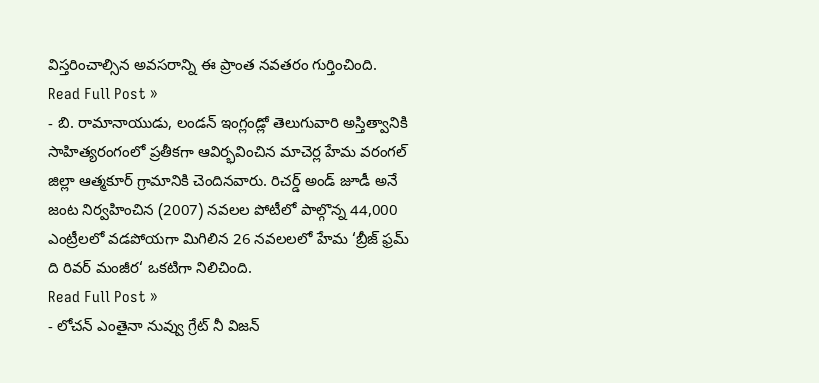విస్తరించాల్సిన అవసరాన్ని ఈ ప్రాంత నవతరం గుర్తించింది.
Read Full Post »
- బి. రామానాయుడు, లండన్ ఇంగ్లండ్లో తెలుగువారి అస్తిత్వానికి సాహిత్యరంగంలో ప్రతీకగా ఆవిర్భవించిన మాచెర్ల హేమ వరంగల్ జిల్లా ఆత్మకూర్ గ్రామానికి చెందినవారు. రిచర్డ్ అండ్ జూడీ అనే జంట నిర్వహించిన (2007) నవలల పోటీలో పాల్గొన్న 44,000 ఎంట్రీలలో వడపోయగా మిగిలిన 26 నవలలలో హేమ ‘బ్రీజ్ ఫ్రమ్ ది రివర్ మంజీర‘ ఒకటిగా నిలిచింది.
Read Full Post »
- లోచన్ ఎంతైనా నువ్వు గ్రేట్ నీ విజన్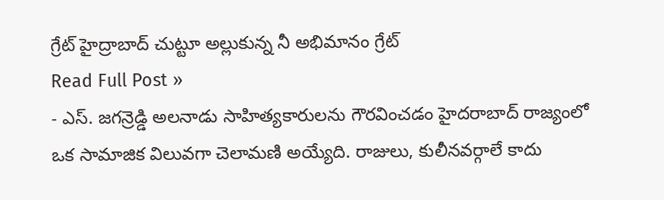గ్రేట్ హైద్రాబాద్ చుట్టూ అల్లుకున్న నీ అభిమానం గ్రేట్
Read Full Post »
- ఎస్. జగన్రెడ్డి అలనాడు సాహిత్యకారులను గౌరవించడం హైదరాబాద్ రాజ్యంలో ఒక సామాజిక విలువగా చెలామణి అయ్యేది. రాజులు, కులీనవర్గాలే కాదు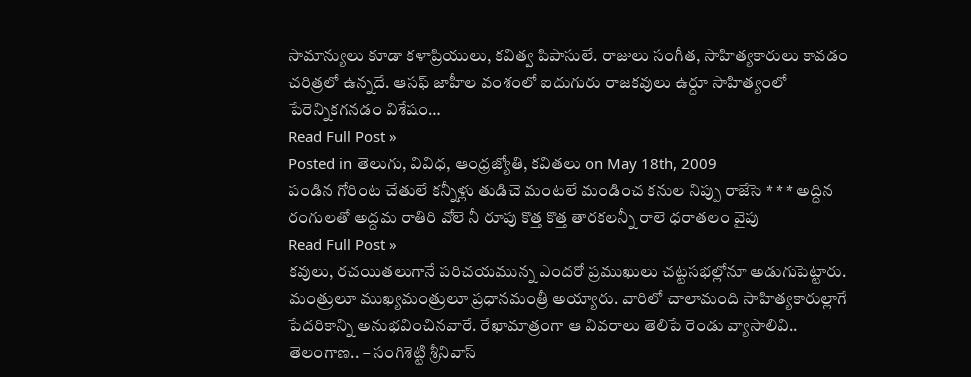సామాన్యులు కూడా కళాప్రియులు, కవిత్వ పిపాసులే. రాజులు సంగీత, సాహిత్యకారులు కావడం చరిత్రలో ఉన్నదే. ఆసఫ్ జాహీల వంశంలో ఐదుగురు రాజకవులు ఉర్దూ సాహిత్యంలో పేరెన్నికగనడం విశేషం…
Read Full Post »
Posted in తెలుగు, వివిధ, ఆంధ్రజ్యోతి, కవితలు on May 18th, 2009
పండిన గోరింట చేతులే కన్నీళ్లు తుడిచె మంటలే మండించ కనుల నిప్పు రాజేసె * * * అద్దిన రంగులతో అద్దమ రాతిరి వోలె నీ రూపు కొత్త కొత్త తారకలన్నీ రాలె ధరాతలం వైపు
Read Full Post »
కవులు, రచయితలుగానే పరిచయమున్న ఎందరో ప్రముఖులు చట్టసభల్లోనూ అడుగుపెట్టారు. మంత్రులూ ముఖ్యమంత్రులూ ప్రధానమంత్రీ అయ్యారు. వారిలో చాలామంది సాహిత్యకారుల్లాగే పేదరికాన్ని అనుభవించినవారే. రేఖామాత్రంగా ఆ వివరాలు తెలిపే రెండు వ్యాసాలివి.. తెలంగాణ.. – సంగిశెట్టి శ్రీనివాస్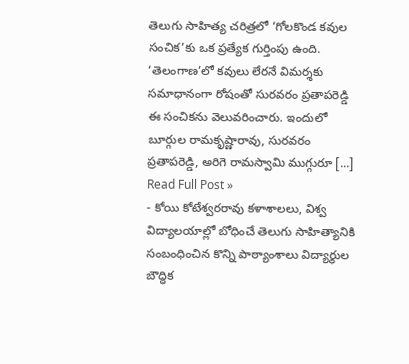తెలుగు సాహిత్య చరిత్రలో ‘గోలకొండ కవుల సంచిక’కు ఒక ప్రత్యేక గుర్తింపు ఉంది. ‘తెలంగాణ’లో కవులు లేరనే విమర్శకు సమాధానంగా రోషంతో సురవరం ప్రతాపరెడ్డి ఈ సంచికను వెలువరించారు. ఇందులో బూర్గుల రామకృష్ణారావు, సురవరం ప్రతాపరెడ్డి, అరిగె రామస్వామి ముగ్గురూ [...]
Read Full Post »
- కోయి కోటేశ్వరరావు కళాశాలలు, విశ్వ విద్యాలయాల్లో బోధించే తెలుగు సాహిత్యానికి సంబంధించిన కొన్ని పాఠ్యాంశాలు విద్యార్థుల బౌద్ధిక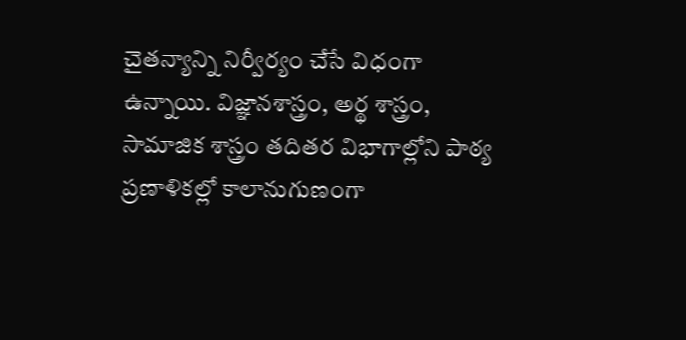చైతన్యాన్ని నిర్వీర్యం చేసే విధంగా ఉన్నాయి. విజ్ఞానశాస్త్రం, అర్థ శాస్త్రం, సామాజిక శాస్త్రం తదితర విభాగాల్లోని పాఠ్య ప్రణాళికల్లో కాలానుగుణంగా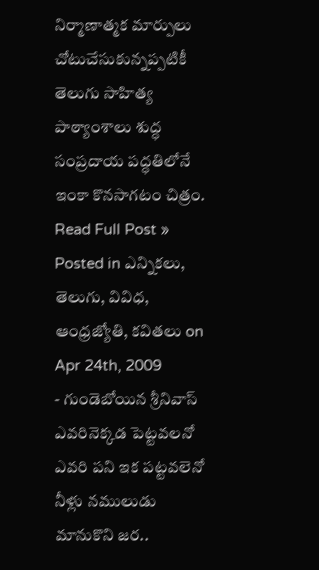నిర్మాణాత్మక మార్పులు చోటుచేసుకున్నప్పటికీ తెలుగు సాహిత్య పాఠ్యాంశాలు శుద్ధ సంప్రదాయ పద్ధతిలోనే ఇంకా కొనసాగటం చిత్రం.
Read Full Post »
Posted in ఎన్నికలు, తెలుగు, వివిధ, ఆంధ్రజ్యోతి, కవితలు on Apr 24th, 2009
- గుండెబోయిన శ్రీనివాస్ ఎవరినెక్కడ పెట్టవలనో ఎవరి పని ఇక పట్టవలెనో నీళ్లు నములుడు మానుకొని జర..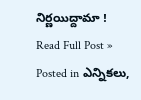నిర్ణయిద్దామా !
Read Full Post »
Posted in ఎన్నికలు,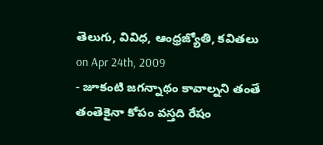తెలుగు, వివిధ, ఆంధ్రజ్యోతి, కవితలు on Apr 24th, 2009
- జూకంటి జగన్నాథం కావాల్నని తంతే తంతెకైనా కోపం వస్తది రేషం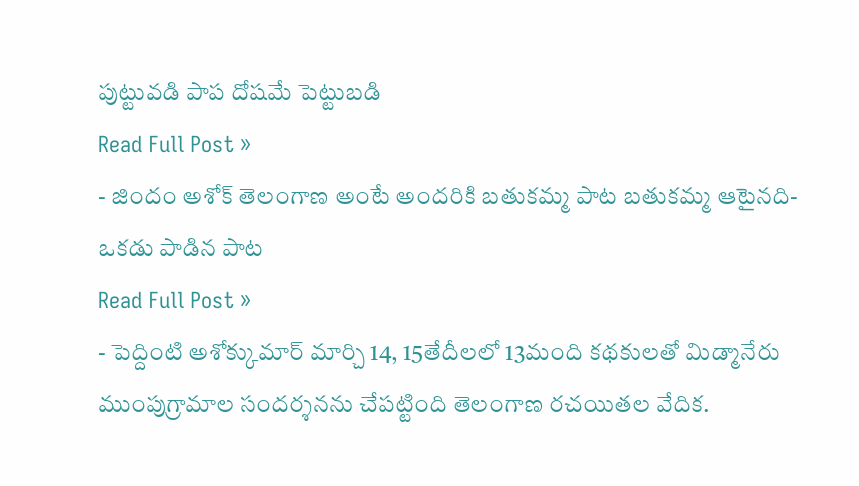పుట్టువడి పాప దోషమే పెట్టుబడి
Read Full Post »
- జిందం అశోక్ తెలంగాణ అంటే అందరికి బతుకమ్మ పాట బతుకమ్మ ఆటైనది- ఒకడు పాడిన పాట
Read Full Post »
- పెద్దింటి అశోక్కుమార్ మార్చి 14, 15తేదీలలో 13మంది కథకులతో మిడ్మానేరు ముంపుగ్రామాల సందర్శనను చేపట్టింది తెలంగాణ రచయితల వేదిక.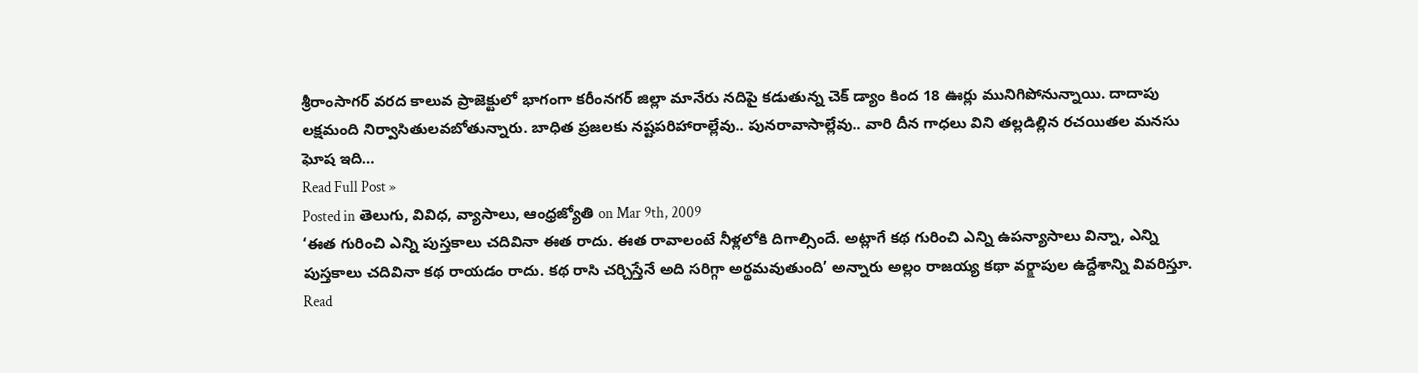శ్రీరాంసాగర్ వరద కాలువ ప్రాజెక్టులో భాగంగా కరీంనగర్ జిల్లా మానేరు నదిపై కడుతున్న చెక్ డ్యాం కింద 18 ఊర్లు మునిగిపోనున్నాయి. దాదాపు లక్షమంది నిర్వాసితులవబోతున్నారు. బాధిత ప్రజలకు నష్టపరిహారాల్లేవు.. పునరావాసాల్లేవు.. వారి దీన గాధలు విని తల్లడిల్లిన రచయితల మనసు ఘోష ఇది…
Read Full Post »
Posted in తెలుగు, వివిధ, వ్యాసాలు, ఆంధ్రజ్యోతి on Mar 9th, 2009
‘ఈత గురించి ఎన్ని పుస్తకాలు చదివినా ఈత రాదు. ఈత రావాలంటే నీళ్లలోకి దిగాల్సిందే. అట్లాగే కథ గురించి ఎన్ని ఉపన్యాసాలు విన్నా, ఎన్ని పుస్తకాలు చదివినా కథ రాయడం రాదు. కథ రాసి చర్చిస్తేనే అది సరిగ్గా అర్థమవుతుంది’ అన్నారు అల్లం రాజయ్య కథా వర్క్షాపుల ఉద్దేశాన్ని వివరిస్తూ.
Read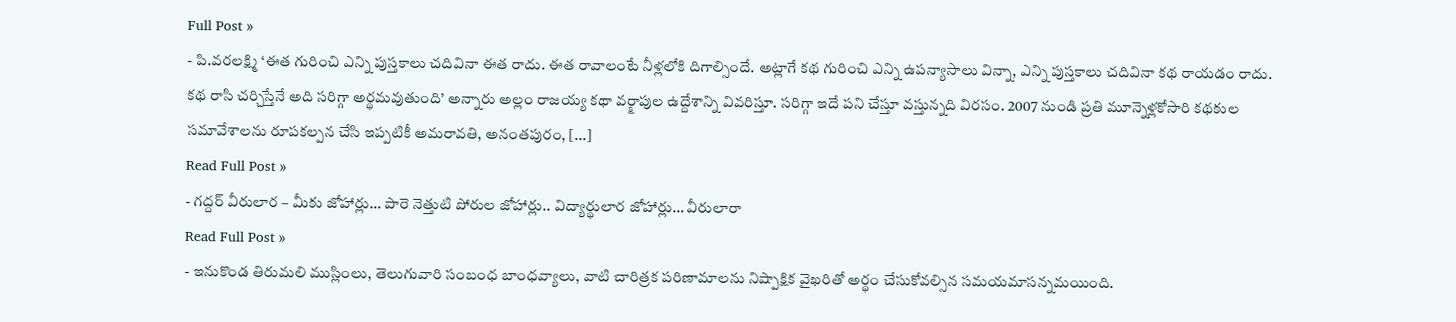Full Post »
- పి.వరలక్ష్మి ‘ఈత గురించి ఎన్ని పుస్తకాలు చదివినా ఈత రాదు. ఈత రావాలంటే నీళ్లలోకి దిగాల్సిందే. అట్లాగే కథ గురించి ఎన్ని ఉపన్యాసాలు విన్నా, ఎన్ని పుస్తకాలు చదివినా కథ రాయడం రాదు. కథ రాసి చర్చిస్తేనే అది సరిగ్గా అర్థమవుతుంది’ అన్నారు అల్లం రాజయ్య కథా వర్క్షాపుల ఉద్దేశాన్ని వివరిస్తూ. సరిగ్గా ఇదే పని చేస్తూ వస్తున్నది విరసం. 2007 నుండి ప్రతి మూన్నెళ్లకోసారి కథకుల సమావేశాలను రూపకల్పన చేసి ఇప్పటికీ అమరావతి, అనంతపురం, [...]
Read Full Post »
- గద్దర్ వీరులార – మీకు జోహార్లు… పారె నెత్తుటి పోరుల జోహార్లు.. విద్యార్థులార జోహార్లు… వీరులారా
Read Full Post »
- ఇనుకొండ తిరుమలి ముస్లింలు, తెలుగువారి సంబంధ బాంధవ్యాలు, వాటి చారిత్రక పరిణామాలను నిష్పాక్షిక వైఖరితో అర్థం చేసుకోవల్సిన సమయమాసన్నమయింది.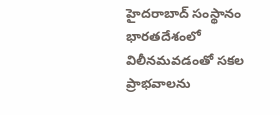హైదరాబాద్ సంస్థానం భారతదేశంలో విలీనమవడంతో సకల ప్రాభవాలను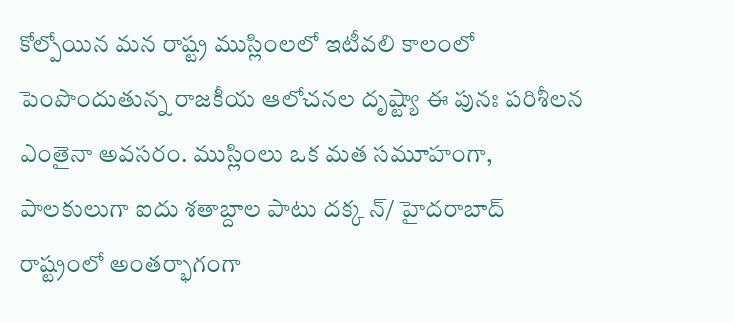కోల్పోయిన మన రాష్ట్ర ముస్లింలలో ఇటీవలి కాలంలో పెంపొందుతున్న రాజకీయ ఆలోచనల దృష్ట్యా ఈ పునః పరిశీలన ఎంతైనా అవసరం. ముస్లింలు ఒక మత సమూహంగా, పాలకులుగా ఐదు శతాబ్దాల పాటు దక్క న్/ హైదరాబాద్ రాష్ట్రంలో అంతర్భాగంగా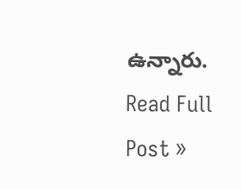ఉన్నారు.
Read Full Post »